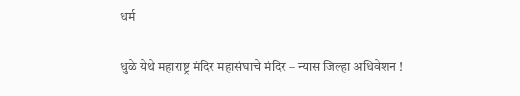धर्म

धुळे येथे महाराष्ट्र मंदिर महासंघाचे मंदिर – न्यास जिल्हा अधिवेशन !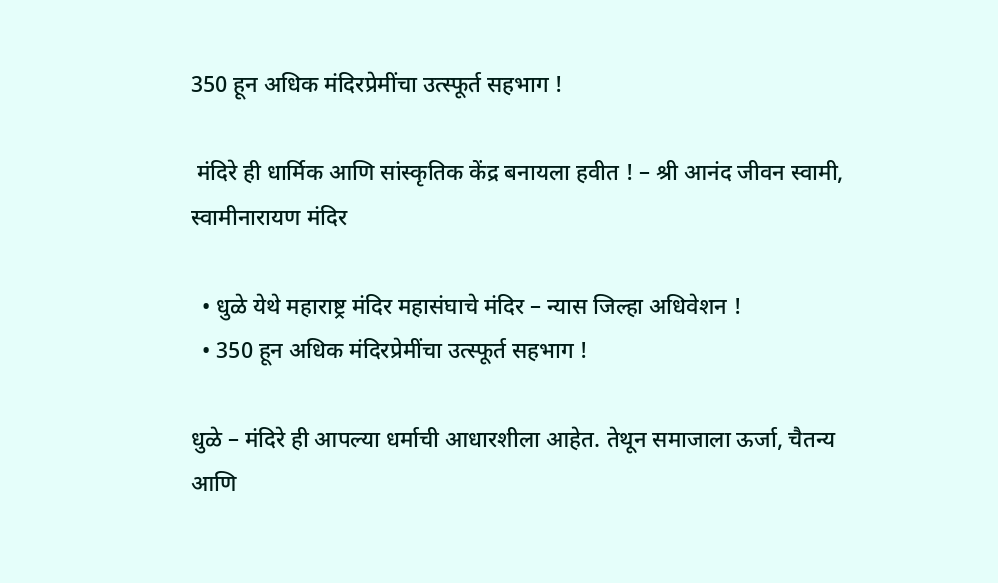350 हून अधिक मंदिरप्रेमींचा उत्स्फूर्त सहभाग !

 मंदिरे ही धार्मिक आणि सांस्कृतिक केंद्र बनायला हवीत ! – श्री आनंद जीवन स्वामी, स्वामीनारायण मंदिर

  • धुळे येथे महाराष्ट्र मंदिर महासंघाचे मंदिर – न्यास जिल्हा अधिवेशन !
  • 350 हून अधिक मंदिरप्रेमींचा उत्स्फूर्त सहभाग !

धुळे – मंदिरे ही आपल्या धर्माची आधारशीला आहेत. तेथून समाजाला ऊर्जा, चैतन्य आणि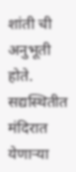शांती ची अनुभूती होते. सद्यस्थितीत मंदिरात येणाऱ्या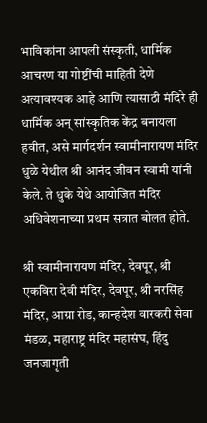भाविकांना आपली संस्कृती, धार्मिक आचरण या गोष्टींची माहिती देणे अत्यावश्यक आहे आणि त्यासाठी मंदिरे ही धार्मिक अन् सांस्कृतिक केंद्र बनायला हवीत, असे मार्गदर्शन स्वामीनारायण मंदिर धुळे येथील श्री आनंद जीवन स्वामी यांनी केले. ते धुके येथे आयोजित मंदिर अधिवेशनाच्या प्रथम सत्रात बोलत होते.

श्री स्वामीनारायण मंदिर, देवपूर, श्री एकविरा देवी मंदिर, देवपूर, श्री नरसिंह मंदिर, आग्रा रोड, कान्हदेश वारकरी सेवा मंडळ, महाराष्ट्र मंदिर महासंघ, हिंदु जनजागृती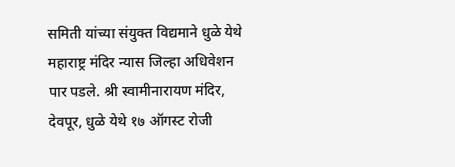समिती यांच्या संयुक्त विद्यमाने धुळे येथे महाराष्ट्र मंदिर न्यास जिल्हा अधिवेशन पार पडले. श्री स्वामीनारायण मंदिर, देवपूर, धुळे येथे १७ ऑगस्ट रोजी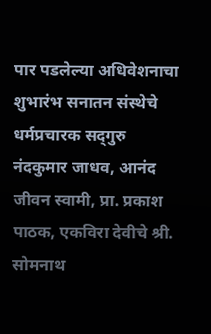पार पडलेल्या अधिवेशनाचा शुभारंभ सनातन संस्थेचे धर्मप्रचारक सद्‌गुरु नंदकुमार जाधव, आनंद जीवन स्वामी, प्रा. प्रकाश पाठक, एकविरा देवीचे श्री. सोमनाथ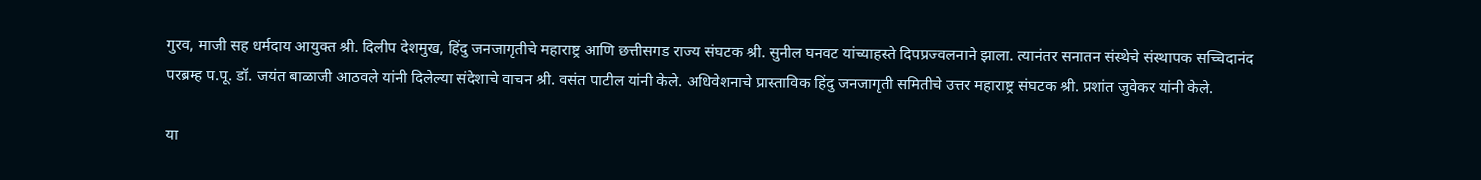गुरव, माजी सह धर्मदाय आयुक्त श्री. दिलीप देशमुख, हिंदु जनजागृतीचे महाराष्ट्र आणि छत्तीसगड राज्य संघटक श्री. सुनील घनवट यांच्याहस्ते दिपप्रज्वलनाने झाला. त्यानंतर सनातन संस्थेचे संस्थापक सच्चिदानंद परब्रम्ह प.पू. डॉ. जयंत बाळाजी आठवले यांनी दिलेल्या संदेशाचे वाचन श्री. वसंत पाटील यांनी केले. अधिवेशनाचे प्रास्ताविक हिंदु जनजागृती समितीचे उत्तर महाराष्ट्र संघटक श्री. प्रशांत जुवेकर यांनी केले.

या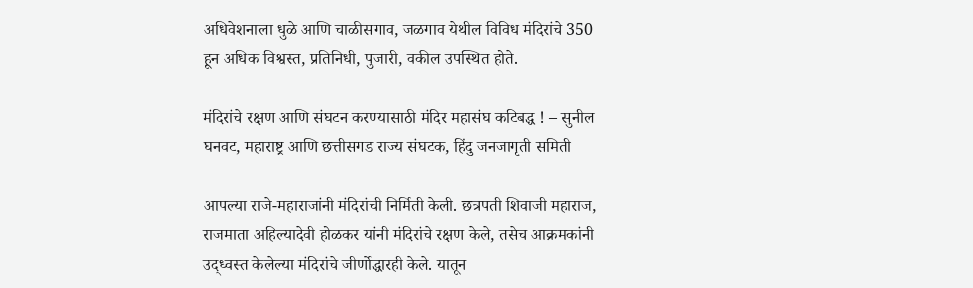अधिवेशनाला धुळे आणि चाळीसगाव, जळगाव येथील विविध मंदिरांचे 350 हून अधिक विश्वस्त, प्रतिनिधी, पुजारी, वकील उपस्थित होते.

मंदिरांचे रक्षण आणि संघटन करण्यासाठी मंदिर महासंघ कटिबद्ध ! – सुनील घनवट, महाराष्ट्र आणि छत्तीसगड राज्य संघटक, हिंदु जनजागृती समिती

आपल्या राजे-महाराजांनी मंदिरांची निर्मिती केली. छत्रपती शिवाजी महाराज, राजमाता अहिल्यादेवी होळकर यांनी मंदिरांचे रक्षण केले, तसेच आक्रमकांनी उद्ध्वस्त केलेल्या मंदिरांचे जीर्णोद्धारही केले. यातून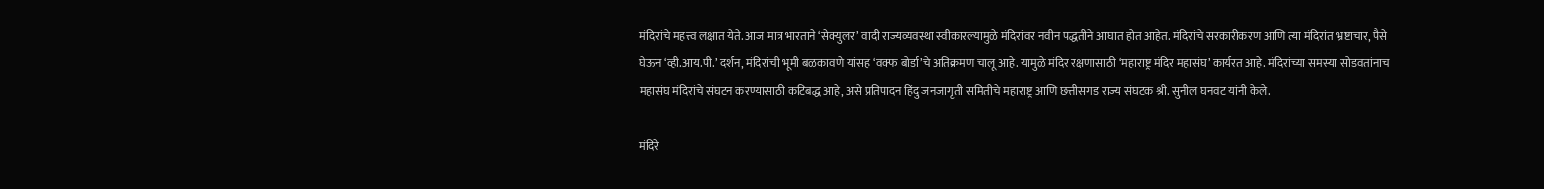मंदिरांचे महत्त्व लक्षात येते. आज मात्र भारताने ‘सेक्युलर’ वादी राज्यव्यवस्था स्वीकारल्यामुळे मंदिरांवर नवीन पद्धतीने आघात होत आहेत. मंदिरांचे सरकारीकरण आणि त्या मंदिरांत भ्रष्टाचार, पैसे घेऊन ‘व्ही.आय.पी.’ दर्शन, मंदिरांची भूमी बळकावणे यांसह ‘वक्फ बोर्डा’चे अतिक्रमण चालू आहे. यामुळे मंदिर रक्षणासाठी ‘महाराष्ट्र मंदिर महासंघ’ कार्यरत आहे. मंदिरांच्या समस्या सोडवतांनाच महासंघ मंदिरांचे संघटन करण्यासाठी कटिबद्ध आहे, असे प्रतिपादन हिंदु जनजागृती समितीचे महाराष्ट्र आणि छत्तीसगड राज्य संघटक श्री. सुनील घनवट यांनी केले.

मंदिरे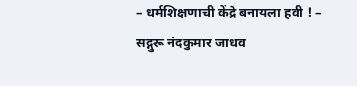– धर्मशिक्षणाची केंद्रे बनायला हवी ! – सद्गुरू नंदकुमार जाधव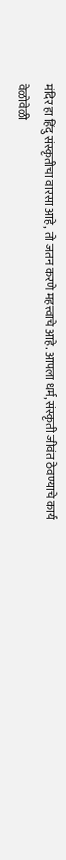मंदिर हा हिंदु संस्कृतीचा वारसा आहे, तो जतन करणे महत्त्वाचे आहे. आपला धर्म, संस्कृती जीवंत ठेवण्याचे कार्य वेळोवेळी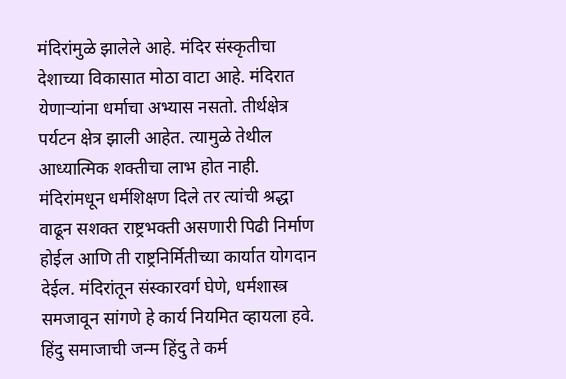मंदिरांमुळे झालेले आहे. मंदिर संस्कृतीचा देशाच्या विकासात मोठा वाटा आहे. मंदिरात येणाऱ्यांना धर्माचा अभ्यास नसतो. तीर्थक्षेत्र पर्यटन क्षेत्र झाली आहेत. त्यामुळे तेथील आध्यात्मिक शक्तीचा लाभ होत नाही. मंदिरांमधून धर्मशिक्षण दिले तर त्यांची श्रद्धा वाढून सशक्त राष्ट्रभक्ती असणारी पिढी निर्माण होईल आणि ती राष्ट्रनिर्मितीच्या कार्यात योगदान देईल. मंदिरांतून संस्कारवर्ग घेणे, धर्मशास्त्र समजावून सांगणे हे कार्य नियमित व्हायला हवे. हिंदु समाजाची जन्म हिंदु ते कर्म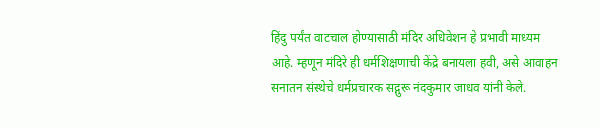हिंदु पर्यंत वाटचाल होण्यासाठी मंदिर अधिवेशन हे प्रभावी माध्यम आहे. म्हणून मंदिरे ही धर्मशिक्षणाची केंद्रे बनायला हवी, असे आवाहन सनातन संस्थेचे धर्मप्रचारक सद्गुरू नंदकुमार जाधव यांनी केले.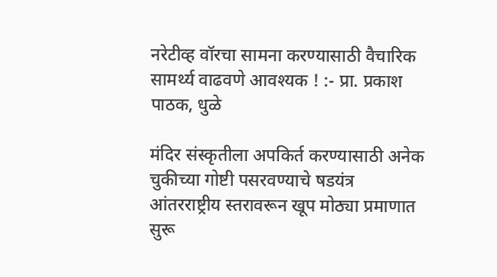नरेटीव्ह वॉरचा सामना करण्यासाठी वैचारिक सामर्थ्य वाढवणे आवश्यक ! :- प्रा. प्रकाश पाठक, धुळे

मंदिर संस्कृतीला अपकिर्त करण्यासाठी अनेक चुकीच्या गोष्टी पसरवण्याचे षडयंत्र आंतरराष्ट्रीय स्तरावरून खूप मोठ्या प्रमाणात सुरू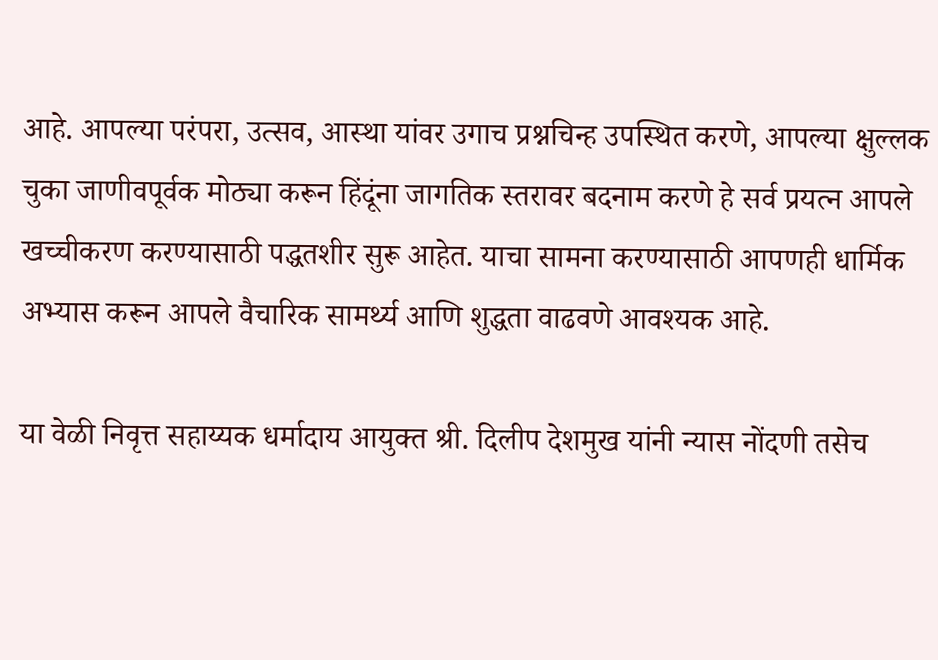आहे. आपल्या परंपरा, उत्सव, आस्था यांवर उगाच प्रश्नचिन्ह उपस्थित करणे, आपल्या क्षुल्लक चुका जाणीवपूर्वक मोठ्या करून हिंदूंना जागतिक स्तरावर बदनाम करणे हे सर्व प्रयत्न आपले खच्चीकरण करण्यासाठी पद्धतशीर सुरू आहेत. याचा सामना करण्यासाठी आपणही धार्मिक अभ्यास करून आपले वैचारिक सामर्थ्य आणि शुद्धता वाढवणे आवश्यक आहे.

या वेळी निवृत्त सहाय्यक धर्मादाय आयुक्त श्री. दिलीप देशमुख यांनी न्यास नोंदणी तसेच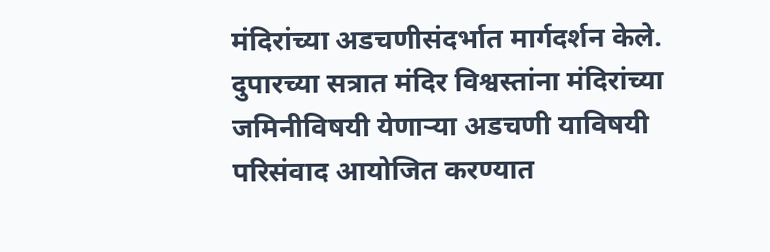मंदिरांच्या अडचणीसंदर्भात मार्गदर्शन केले. दुपारच्या सत्रात मंदिर विश्वस्तांना मंदिरांच्या जमिनीविषयी येणाऱ्या अडचणी याविषयी परिसंवाद आयोजित करण्यात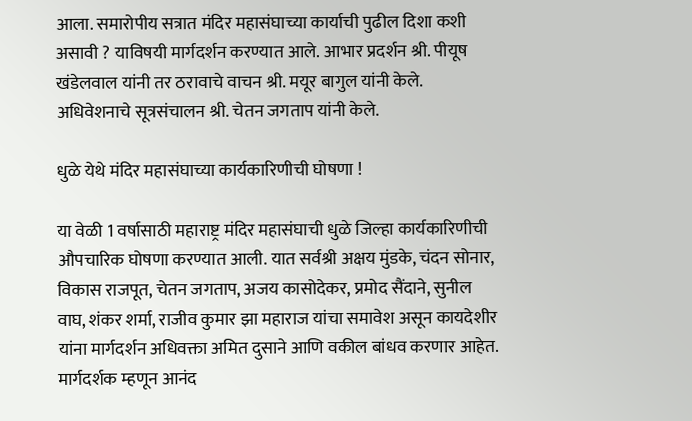आला. समारोपीय सत्रात मंदिर महासंघाच्या कार्याची पुढील दिशा कशी असावी ? याविषयी मार्गदर्शन करण्यात आले. आभार प्रदर्शन श्री. पीयूष खंडेलवाल यांनी तर ठरावाचे वाचन श्री. मयूर बागुल यांनी केले. अधिवेशनाचे सूत्रसंचालन श्री. चेतन जगताप यांनी केले.

धुळे येथे मंदिर महासंघाच्या कार्यकारिणीची घोषणा !

या वेळी 1 वर्षासाठी महाराष्ट्र मंदिर महासंघाची धुळे जिल्हा कार्यकारिणीची औपचारिक घोषणा करण्यात आली. यात सर्वश्री अक्षय मुंडके, चंदन सोनार, विकास राजपूत, चेतन जगताप, अजय कासोदेकर, प्रमोद सैंदाने, सुनील वाघ, शंकर शर्मा, राजीव कुमार झा महाराज यांचा समावेश असून कायदेशीर यांना मार्गदर्शन अधिवक्ता अमित दुसाने आणि वकील बांधव करणार आहेत. मार्गदर्शक म्हणून आनंद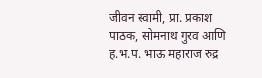जीवन स्वामी, प्रा. प्रकाश पाठक, सोमनाथ गुरव आणि ह.भ.प. भाऊ महाराज रुद्र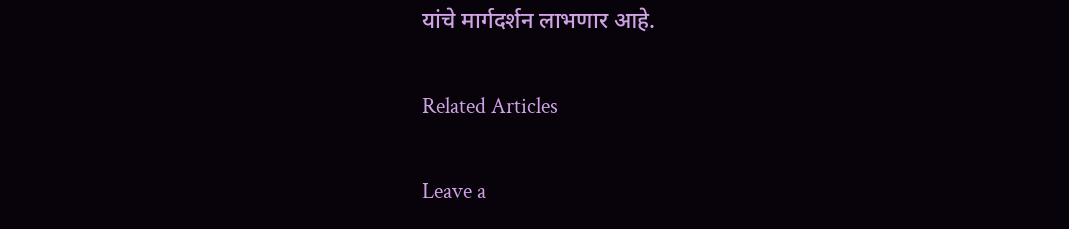यांचे मार्गदर्शन लाभणार आहे.

Related Articles

Leave a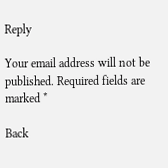Reply

Your email address will not be published. Required fields are marked *

Back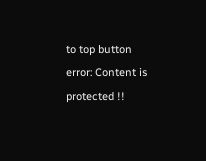to top button
error: Content is protected !!